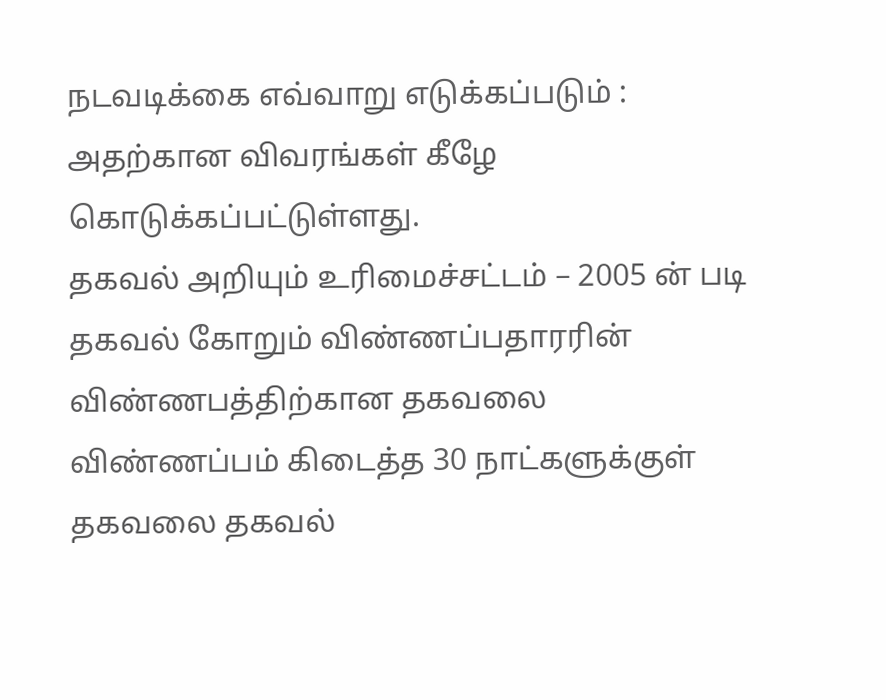நடவடிக்கை எவ்வாறு எடுக்கப்படும் : அதற்கான விவரங்கள் கீழே கொடுக்கப்பட்டுள்ளது.
தகவல் அறியும் உரிமைச்சட்டம் – 2005 ன் படி தகவல் கோறும் விண்ணப்பதாரரின் விண்ணபத்திற்கான தகவலை விண்ணப்பம் கிடைத்த 30 நாட்களுக்குள் தகவலை தகவல்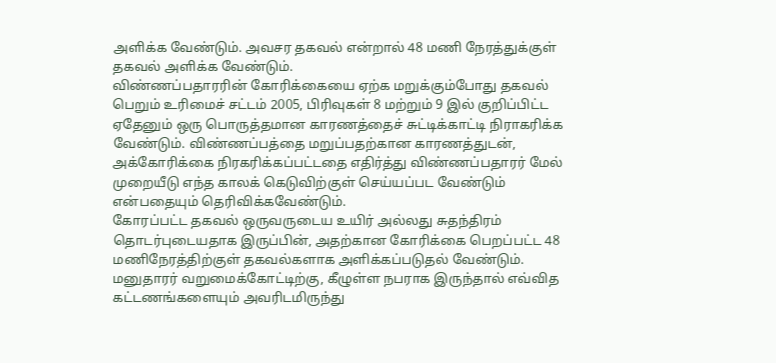அளிக்க வேண்டும். அவசர தகவல் என்றால் 48 மணி நேரத்துக்குள் தகவல் அளிக்க வேண்டும்.
விண்ணப்பதாரரின் கோரிக்கையை ஏற்க மறுக்கும்போது தகவல் பெறும் உரிமைச் சட்டம் 2005, பிரிவுகள் 8 மற்றும் 9 இல் குறிப்பிட்ட ஏதேனும் ஒரு பொருத்தமான காரணத்தைச் சுட்டிக்காட்டி நிராகரிக்க வேண்டும். விண்ணப்பத்தை மறுப்பதற்கான காரணத்துடன், அக்கோரிக்கை நிரகரிக்கப்பட்டதை எதிர்த்து விண்ணப்பதாரர் மேல் முறையீடு எந்த காலக் கெடுவிற்குள் செய்யப்பட வேண்டும் என்பதையும் தெரிவிக்கவேண்டும்.
கோரப்பட்ட தகவல் ஒருவருடைய உயிர் அல்லது சுதந்திரம் தொடர்புடையதாக இருப்பின், அதற்கான கோரிக்கை பெறப்பட்ட 48 மணிநேரத்திற்குள் தகவல்களாக அளிக்கப்படுதல் வேண்டும். மனுதாரர் வறுமைக்கோட்டிற்கு, கீழுள்ள நபராக இருந்தால் எவ்வித கட்டணங்களையும் அவரிடமிருந்து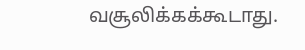வசூலிக்கக்கூடாது.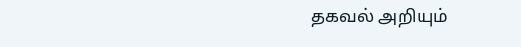தகவல் அறியும்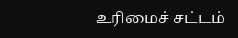உரிமைச் சட்டம்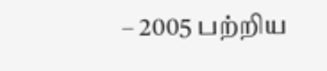– 2005 பற்றிய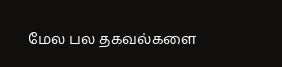மேல பல தகவல்களை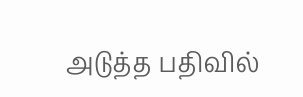அடுத்த பதிவில்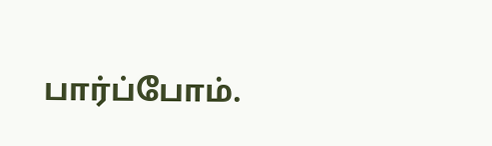பார்ப்போம்.